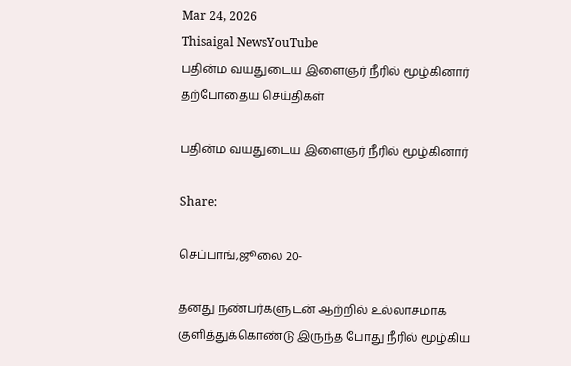Mar 24, 2026
Thisaigal NewsYouTube
பதின்ம வயதுடைய இளைஞர் நீரில் மூழ்கினார்
தற்போதைய செய்திகள்

பதின்ம வயதுடைய இளைஞர் நீரில் மூழ்கினார்

Share:

செப்பாங்,ஜூலை 20-

தனது நண்பர்களுடன் ஆற்றில் உல்லாசமாக குளித்துக்கொண்டு இருந்த போது நீரில் மூழ்கிய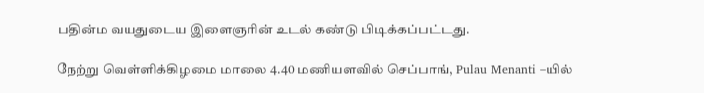பதின்ம வயதுடைய இளைஞரின் உடல் கண்டு பிடிக்கப்பட்டது.

நேற்று வெள்ளிக்கிழமை மாலை 4.40 மணியளவில் செப்பாங், Pulau Menanti –யில்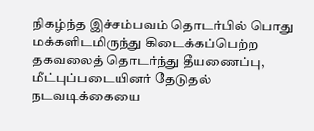நிகழ்ந்த இச்சம்பவம் தொடர்பில் பொது மக்களிடமிருந்து கிடைக்கப்பெற்ற தகவலைத் தொடர்ந்து தீயணைப்பு, மீட்புப்படையினர் தேடுதல் நடவடிக்கையை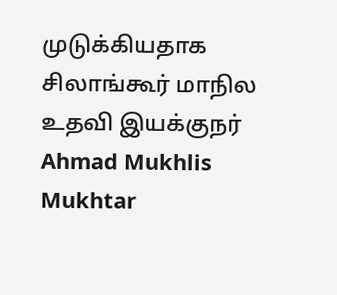முடுக்கியதாக சிலாங்கூர் மாநில உதவி இயக்குநர் Ahmad Mukhlis Mukhtar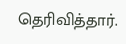தெரிவித்தார்.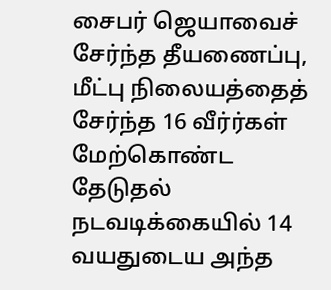சைபர் ஜெயாவைச் சேர்ந்த தீயணைப்பு, மீட்பு நிலையத்தைத் சேர்ந்த 16 வீர்ர்கள் மேற்கொண்ட தேடுதல் நடவடிக்கையில் 14 வயதுடைய அந்த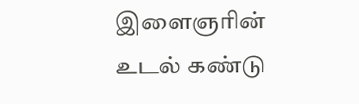இளைஞரின் உடல் கண்டு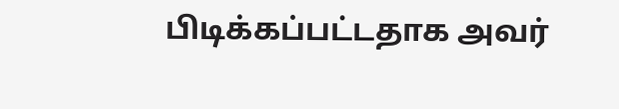பிடிக்கப்பட்டதாக அவர்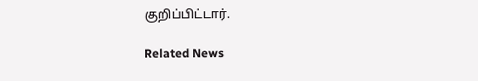குறிப்பிட்டார்.

Related News